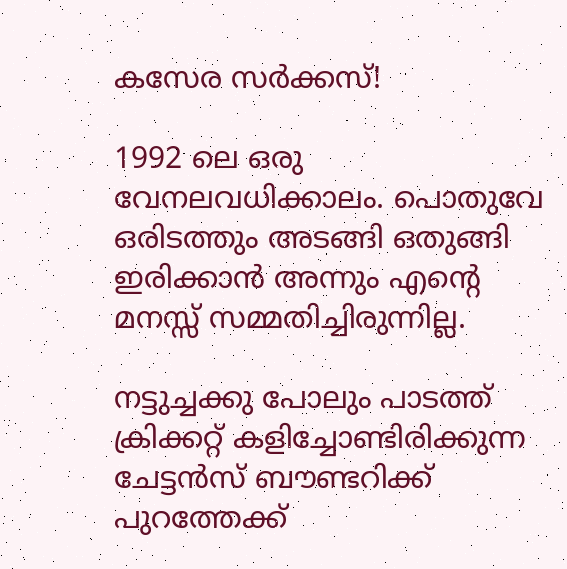കസേര സര്‍ക്കസ്‌!

1992 ലെ ഒരു വേനലവധിക്കാലം. പൊതുവേ ഒരിടത്തും അടങ്ങി ഒതുങ്ങി ഇരിക്കാന്‍ അന്നും എന്റെ മനസ്സ്‌ സമ്മതിച്ചിരുന്നില്ല.

നട്ടുച്ചക്കു പോലും പാടത്ത്‌ ക്രിക്കറ്റ്‌ കളിച്ചോണ്ടിരിക്കുന്ന ചേട്ടന്‍സ്‌ ബൗണ്ടറിക്ക്‌ പുറത്തേക്ക്‌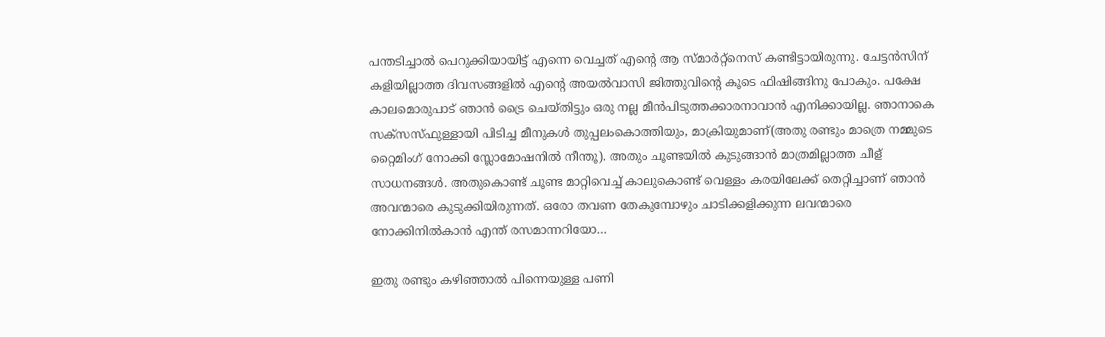പന്തടിച്ചാല്‍ പെറുക്കിയായിട്ട്‌ എന്നെ വെച്ചത്‌ എന്റെ ആ സ്മാര്‍റ്റ്‌നെസ്‌ കണ്ടിട്ടായിരുന്നു. ചേട്ടന്‍സിന്‌ കളിയില്ലാത്ത ദിവസങ്ങളില്‍ എന്റെ അയല്‍വാസി ജിത്തുവിന്റെ കൂടെ ഫിഷിങ്ങിനു പോകും. പക്ഷേ കാലമൊരുപാട്‌ ഞാന്‍ ട്രൈ ചെയ്തിട്ടും ഒരു നല്ല മീന്‍പിടുത്തക്കാരനാവാന്‍ എനിക്കായില്ല. ഞാനാകെ സക്സസ്ഫുള്ളായി പിടിച്ച മീനുകള്‍ തുപ്പലംകൊത്തിയും, മാക്രിയുമാണ്‌(അതു രണ്ടും മാത്രെ നമ്മുടെ റ്റൈമിംഗ്‌ നോക്കി സ്ലോമോഷനില്‍ നീന്തൂ). അതും ചൂണ്ടയില്‍ കുടുങ്ങാന്‍ മാത്രമില്ലാത്ത ചീള്‌ സാധനങ്ങള്‍. അതുകൊണ്ട്‌ ചൂണ്ട മാറ്റിവെച്ച്‌ കാലുകൊണ്ട്‌ വെള്ളം കരയിലേക്ക്‌ തെറ്റിച്ചാണ്‌ ഞാന്‍ അവന്മാരെ കുടുക്കിയിരുന്നത്‌. ഒരോ തവണ തേകുമ്പോഴും ചാടിക്കളിക്കുന്ന ലവന്മാരെ നോക്കിനില്‍കാന്‍ എന്ത്‌ രസമാന്നറിയോ…

ഇതു രണ്ടും കഴിഞ്ഞാല്‍ പിന്നെയുള്ള പണി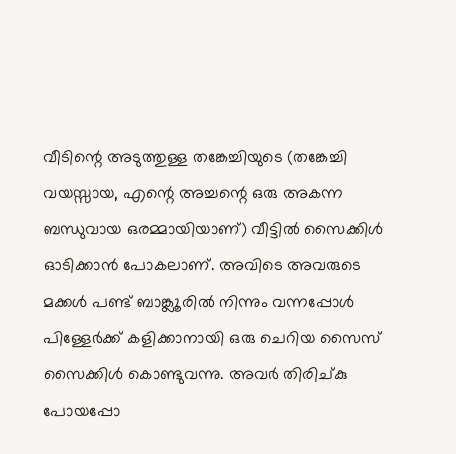വീടിന്റെ അടുത്തുള്ള തങ്കേച്ചിയുടെ (തങ്കേച്ചി വയസ്സായ, എന്റെ അച്ചന്റെ ഒരു അകന്ന ബന്ധുവായ ഒരമ്മായിയാണ്‌) വീട്ടില്‍ സൈക്കിള്‍ ഓടിക്കാന്‍ പോകലാണ്‌. അവിടെ അവരുടെ മക്കള്‍ പണ്ട്‌ ബാങ്ക്ലൂരില്‍ നിന്നും വന്നപ്പോള്‍ പിള്ളേര്‍ക്ക്‌ കളിക്കാനായി ഒരു ചെറിയ സൈസ്‌ സൈക്കിള്‍ കൊണ്ടുവന്നു. അവര്‍ തിരിച്കു പോയപ്പോ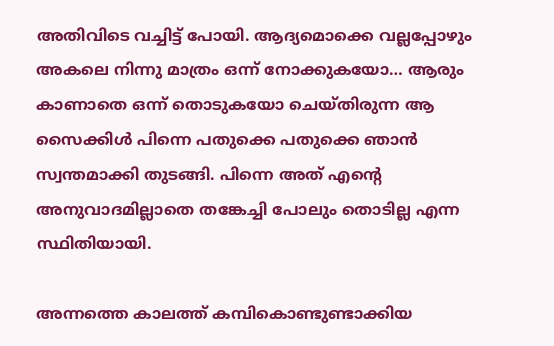അതിവിടെ വച്ചിട്ട്‌ പോയി. ആദ്യമൊക്കെ വല്ലപ്പോഴും അകലെ നിന്നു മാത്രം ഒന്ന് നോക്കുകയോ… ആരും കാണാതെ ഒന്ന് തൊടുകയോ ചെയ്തിരുന്ന ആ സൈക്കിള്‍ പിന്നെ പതുക്കെ പതുക്കെ ഞാന്‍ സ്വന്തമാക്കി തുടങ്ങി. പിന്നെ അത്‌ എന്റെ അനുവാദമില്ലാതെ തങ്കേച്ചി പോലും തൊടില്ല എന്ന സ്ഥിതിയായി.

അന്നത്തെ കാലത്ത്‌ കമ്പികൊണ്ടുണ്ടാക്കിയ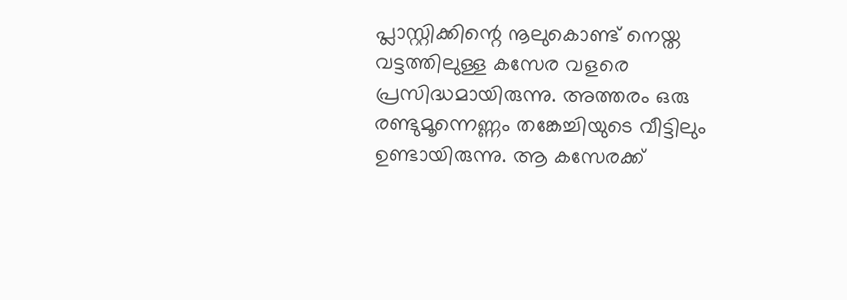പ്ലാസ്റ്റിക്കിന്റെ നൂലുകൊണ്ട്‌ നെയ്ത വട്ടത്തിലുള്ള കസേര വളരെ പ്രസിദ്ധമായിരുന്നു. അത്തരം ഒരു രണ്ടുമൂന്നെണ്ണം തങ്കേച്ചിയുടെ വീട്ടിലും ഉണ്ടായിരുന്നു. ആ കസേരക്ക്‌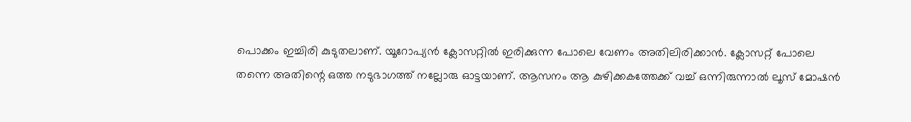പൊക്കം ഇച്ചിരി കുടുതലാണ്‌. യൂറോപ്യന്‍ ക്ലോസറ്റില്‍ ഇരിക്കുന്ന പോലെ വേണം അതിലിരിക്കാന്‍. ക്ലോസറ്റ്‌ പോലെ തന്നെ അതിന്റെ ഒത്ത നടുഭാഗത്ത്‌ നല്ലോരു ഓട്ടയാണ്‌. ആസനം ആ കുഴിക്കകത്തേക്ക്‌ വച്ച്‌ ഒന്നിരുന്നാല്‍ ലൂസ്‌ മോഷന്‍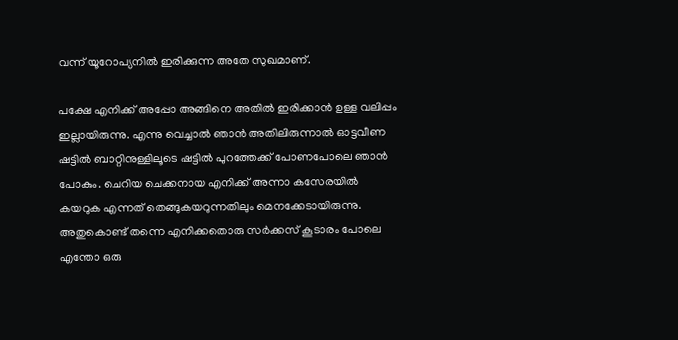വന്ന് യൂറോപ്യനില്‍ ഇരിക്കുന്ന അതേ സുഖമാണ്‌.

പക്ഷേ എനിക്ക്‌ അപ്പോ അങ്ങിനെ അതില്‍ ഇരിക്കാന്‍ ഉള്ള വലിപ്പം ഇല്ലായിരുന്നു. എന്നു വെച്ചാല്‍ ഞാന്‍ അതിലിരുന്നാല്‍ ഓട്ടവീണ ഷട്ടില്‍ ബാറ്റിനുള്ളിലൂടെ ഷട്ടില്‍ പുറത്തേക്ക്‌ പോണപോലെ ഞാന്‍ പോകും. ചെറിയ ചെക്കനായ എനിക്ക്‌ അന്നാ കസേരയില്‍ കയറുക എന്നത്‌ തെങ്ങുകയറുന്നതിലും മെനക്കേടായിരുന്നു. അതുകൊണ്ട്‌ തന്നെ എനിക്കതൊരു സര്‍ക്കസ്‌ കൂടാരം പോലെ എന്തോ ഒരു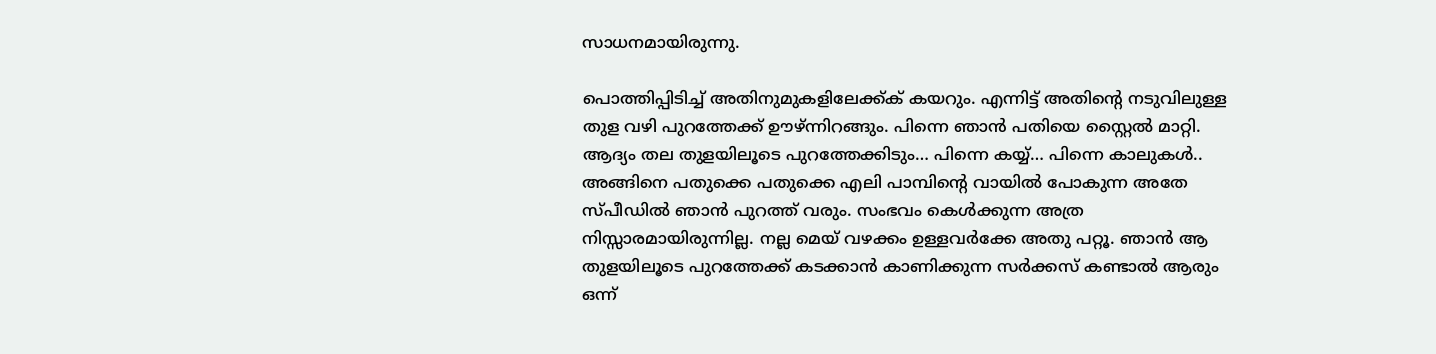സാധനമായിരുന്നു.

പൊത്തിപ്പിടിച്ച്‌ അതിനുമുകളിലേക്ക്ക്‌ കയറും. എന്നിട്ട്‌ അതിന്റെ നടുവിലുള്ള തുള വഴി പുറത്തേക്ക്‌ ഊഴ്‌ന്നിറങ്ങും. പിന്നെ ഞാന്‍ പതിയെ സ്റ്റൈല്‍ മാറ്റി. ആദ്യം തല തുളയിലൂടെ പുറത്തേക്കിടും… പിന്നെ കയ്യ്‌… പിന്നെ കാലുകള്‍.. അങ്ങിനെ പതുക്കെ പതുക്കെ എലി പാമ്പിന്റെ വായില്‍ പോകുന്ന അതേ സ്പീഡില്‍ ഞാന്‍ പുറത്ത്‌ വരും. സംഭവം കെള്‍ക്കുന്ന അത്ര നിസ്സാരമായിരുന്നില്ല. നല്ല മെയ്‌ വഴക്കം ഉള്ളവര്‍ക്കേ അതു പറ്റൂ. ഞാന്‍ ആ തുളയിലൂടെ പുറത്തേക്ക്‌ കടക്കാന്‍ കാണിക്കുന്ന സര്‍ക്കസ്‌ കണ്ടാല്‍ ആരും ഒന്ന്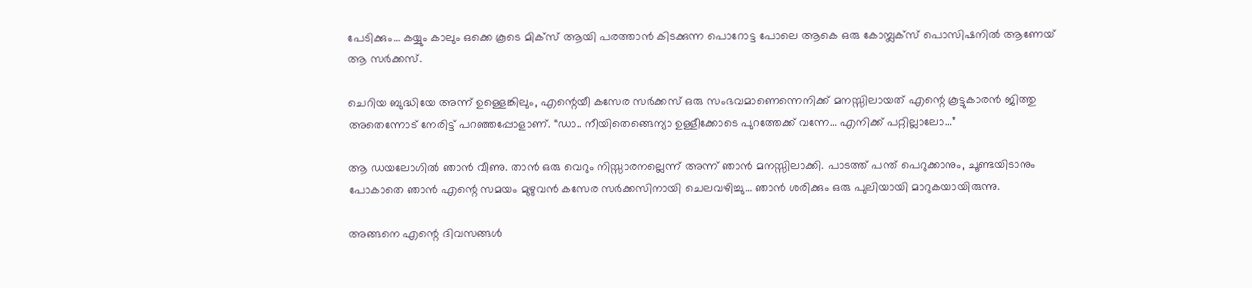പേടിക്കും… കയ്യും കാലും ഒക്കെ കൂടെ മിക്സ്‌ ആയി പരത്താന്‍ കിടക്കുന്ന പൊറോട്ട പോലെ ആകെ ഒരു കോമ്പ്ലക്സ്‌ പൊസിഷനില്‍ ആണേയ്‌ ആ സര്‍ക്കസ്‌.

ചെറിയ ബുദ്ധിയേ അന്ന് ഉള്ളെങ്കിലും, എന്റെയീ കസേര സര്‍ക്കസ്‌ ഒരു സംഭവമാണെന്നെനിക്ക്‌ മനസ്സിലായത്‌ എന്റെ കൂട്ടുകാരന്‍ ജിത്തു അതെന്നോട്‌ നേരിട്ട്‌ പറഞ്ഞപ്പോളാണ്‌. “ഡാ.. നീയിതെങ്ങെന്യാ ഉള്ളീക്കോടെ പുറത്തേക്ക്‌ വന്നേ… എനിക്ക്‌ പറ്റില്ലാലോ…”

ആ ഡയലോഗില്‍ ഞാന്‍ വീണു. താന്‍ ഒരു വെറും നിസ്സാരനല്ലെന്ന് അന്ന് ഞാന്‍ മനസ്സിലാക്കി. പാടത്ത്‌ പന്ത്‌ പെറുക്കാനും, ചൂണ്ടയിടാനും പോകാതെ ഞാന്‍ എന്റെ സമയം മുഴുവന്‍ കസേര സര്‍ക്കസിനായി ചെലവഴിച്ചു… ഞാന്‍ ശരിക്കും ഒരു പുലിയായി മാറുകയായിരുന്നു.

അങ്ങനെ എന്റെ ദിവസങ്ങള്‍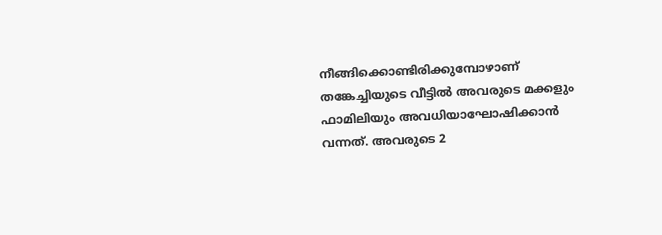നീങ്ങിക്കൊണ്ടിരിക്കുമ്പോഴാണ്‌ തങ്കേച്ചിയുടെ വീട്ടില്‍ അവരുടെ മക്കളും ഫാമിലിയും അവധിയാഘോഷിക്കാന്‍ വന്നത്‌. അവരുടെ 2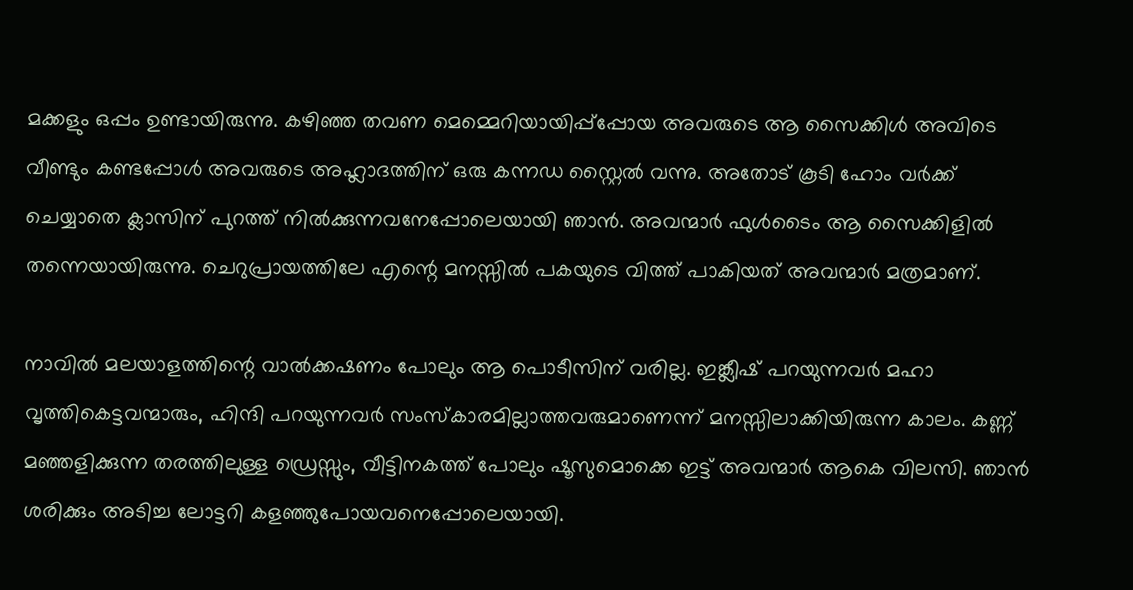മക്കളും ഒപ്പം ഉണ്ടായിരുന്നു. കഴിഞ്ഞ തവണ മെമ്മെറിയായിപ്പ്പ്പോയ അവരുടെ ആ സൈക്കിള്‍ അവിടെ വീണ്ടും കണ്ടപ്പോള്‍ അവരുടെ അഹ്ലാദത്തിന്‌ ഒരു കന്നഡ സ്റ്റൈല്‍ വന്നു. അതോട്‌ കൂടി ഹോം വര്‍ക്ക്‌ ചെയ്യാതെ ക്ലാസിന്‌ പുറത്ത്‌ നില്‍ക്കുന്നവനേപ്പോലെയായി ഞാന്‍. അവന്മാര്‍ ഫുള്‍ടൈം ആ സൈക്കിളില്‍ തന്നെയായിരുന്നു. ചെറുപ്രായത്തിലേ എന്റെ മനസ്സില്‍ പകയുടെ വിത്ത്‌ പാകിയത്‌ അവന്മാര്‍ മത്രമാണ്‌.

നാവില്‍ മലയാളത്തിന്റെ വാല്‍ക്കഷണം പോലും ആ പൊടീസിന്‌ വരില്ല. ഇങ്ക്ലീഷ്‌ പറയുന്നവര്‍ മഹാ വൃത്തികെട്ടവന്മാരും, ഹിന്ദി പറയുന്നവര്‍ സംസ്കാരമില്ലാത്തവരുമാണെന്ന് മനസ്സിലാക്കിയിരുന്ന കാലം. കണ്ണ്‌ മഞ്ഞളിക്കുന്ന തരത്തിലുള്ള ഡ്രെസ്സും, വീട്ടിനകത്ത്‌ പോലും ഷൂസുമൊക്കെ ഇട്ട്‌ അവന്മാര്‍ ആകെ വിലസി. ഞാന്‍ ശരിക്കും അടിച്ച ലോട്ടറി കളഞ്ഞുപോയവനെപ്പോലെയായി.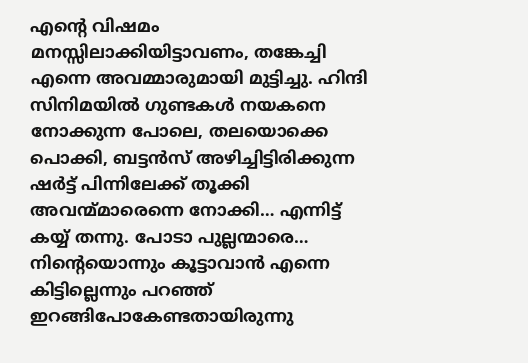എന്റെ വിഷമം മനസ്സിലാക്കിയിട്ടാവണം, തങ്കേച്ചി എന്നെ അവമ്മാരുമായി മുട്ടിച്ചു. ഹിന്ദി സിനിമയില്‍ ഗുണ്ടകള്‍ നയകനെ നോക്കുന്ന പോലെ, തലയൊക്കെ പൊക്കി, ബട്ടന്‍സ്‌ അഴിച്ചിട്ടിരിക്കുന്ന ഷര്‍ട്ട്‌ പിന്നിലേക്ക്‌ തൂക്കി അവന്മ്മാരെന്നെ നോക്കി… എന്നിട്ട്‌ കയ്യ്‌ തന്നു. പോടാ പുല്ലന്മാരെ… നിന്റെയൊന്നും കൂട്ടാവാന്‍ എന്നെ കിട്ടില്ലെന്നും പറഞ്ഞ്‌ ഇറങ്ങിപോകേണ്ടതായിരുന്നു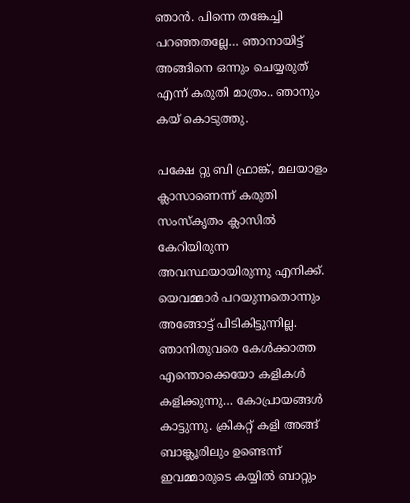ഞാന്‍. പിന്നെ തങ്കേച്ചി പറഞ്ഞതല്ലേ… ഞാനായിട്ട്‌ അങ്ങിനെ ഒന്നും ചെയ്യരുത്‌ എന്ന് കരുതി മാത്രം.. ഞാനും കയ്‌ കൊടുത്തു.

പക്ഷേ റ്റു ബി ഫ്രാങ്ക്‌, മലയാളം ക്ലാസാണെന്ന് കരുതി സംസ്കൃതം ക്ലാസില്‍ കേറിയിരുന്ന അവസ്ഥയായിരുന്നു എനിക്ക്‌. യെവമ്മാര്‍ പറയുന്നതൊന്നും അങ്ങോട്ട്‌ പിടികിട്ടുന്നില്ല. ഞാനിതുവരെ കേള്‍ക്കാത്ത എന്തൊക്കെയോ കളികള്‍ കളിക്കുന്നു… കോപ്രായങ്ങള്‍ കാട്ടുന്നു. ക്രികറ്റ്‌ കളി അങ്ങ്‌ ബാങ്ക്ലൂരിലും ഉണ്ടെന്ന് ഇവമ്മാരുടെ കയ്യില്‍ ബാറ്റും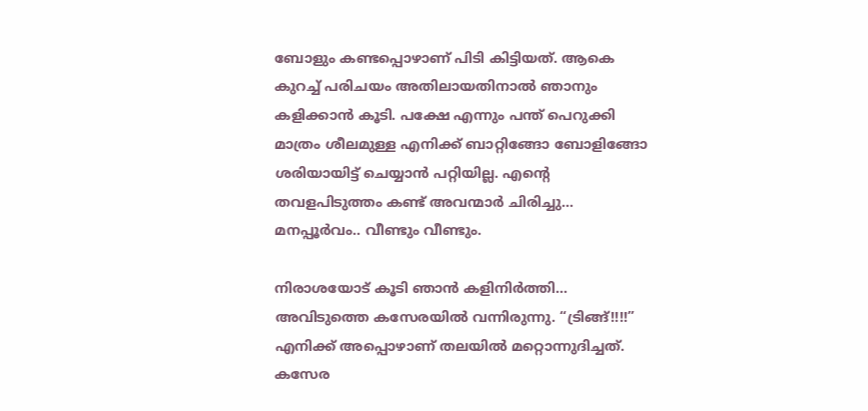ബോളും കണ്ടപ്പൊഴാണ്‌ പിടി കിട്ടിയത്‌. ആകെ കുറച്ച്‌ പരിചയം അതിലായതിനാല്‍ ഞാനും കളിക്കാന്‍ കൂടി. പക്ഷേ എന്നും പന്ത്‌ പെറുക്കി മാത്രം ശീലമുള്ള എനിക്ക്‌ ബാറ്റിങ്ങോ ബോളിങ്ങോ ശരിയായിട്ട്‌ ചെയ്യാന്‍ പറ്റിയില്ല. എന്റെ തവളപിടുത്തം കണ്ട്‌ അവന്മാര്‍ ചിരിച്ചു… മനപ്പൂര്‍വം.. വീണ്ടും വീണ്ടും.

നിരാശയോട്‌ കൂടി ഞാന്‍ കളിനിര്‍ത്തി… അവിടുത്തെ കസേരയില്‍ വന്നിരുന്നു. “ട്രിങ്ങ്‌!!!!” എനിക്ക്‌ അപ്പൊഴാണ്‌ തലയില്‍ മറ്റൊന്നുദിച്ചത്‌. കസേര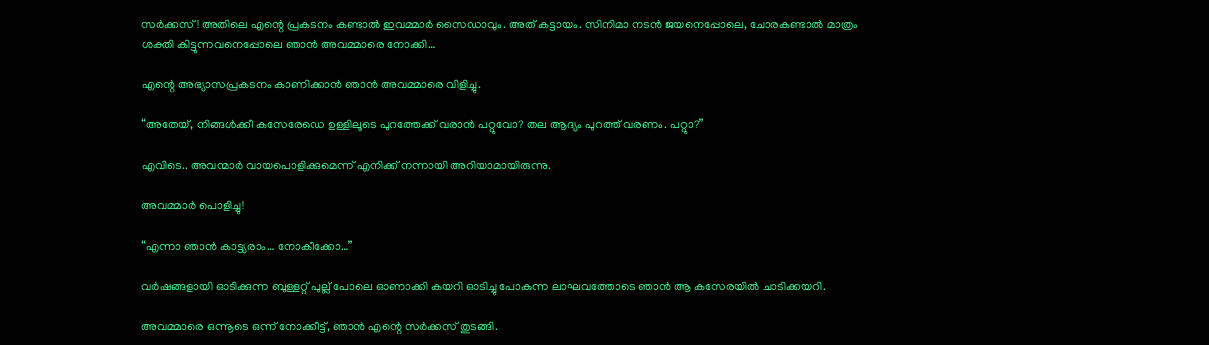സര്‍ക്കസ്‌! അതിലെ എന്റെ പ്രകടനം കണ്ടാല്‍ ഇവമ്മാര്‍ സൈഡാവും. അത്‌ കട്ടായം. സിനിമാ നടന്‍ ജയനെപ്പോലെ, ചോരകണ്ടാല്‍ മാത്രം ശക്തി കിട്ടുന്നവനെപ്പോലെ ഞാന്‍ അവമ്മാരെ നോക്കി…

എന്റെ അഭ്യാസപ്രകടനം കാണിക്കാന്‍ ഞാന്‍ അവമ്മാരെ വിളിച്ചു.

“അതേയ്‌, നിങ്ങള്‍ക്കീ കസേരേഡെ ഉള്ളിലൂടെ പുറത്തേക്ക്‌ വരാന്‍ പറ്റുവോ? തല ആദ്യം പുറത്ത്‌ വരണം. പറ്റുാ?”

എവിടെ.. അവന്മാര്‍ വായപൊളിക്കുമെന്ന് എനിക്ക്‌ നന്നായി അറിയാമായിരുന്നു.

അവമ്മാര്‍ പൊളിച്ചു!

“എന്നാ ഞാന്‍ കാട്ട്യരാം… നോകീക്കോ…”

വര്‍ഷങ്ങളായി ഓടിക്കുന്ന ബുള്ളറ്റ്‌ പുല്ല്‌ പോലെ ഓണാക്കി കയറി ഓടിച്ചു പോകുന്ന ലാഘവത്തോടെ ഞാന്‍ ആ കസേരയില്‍ ചാടിക്കയറി.

അവമ്മാരെ ഒന്നൂടെ ഒന്ന് നോക്കീട്ട്‌, ഞാന്‍ എന്റെ സര്‍ക്കസ്‌ തുടങ്ങി.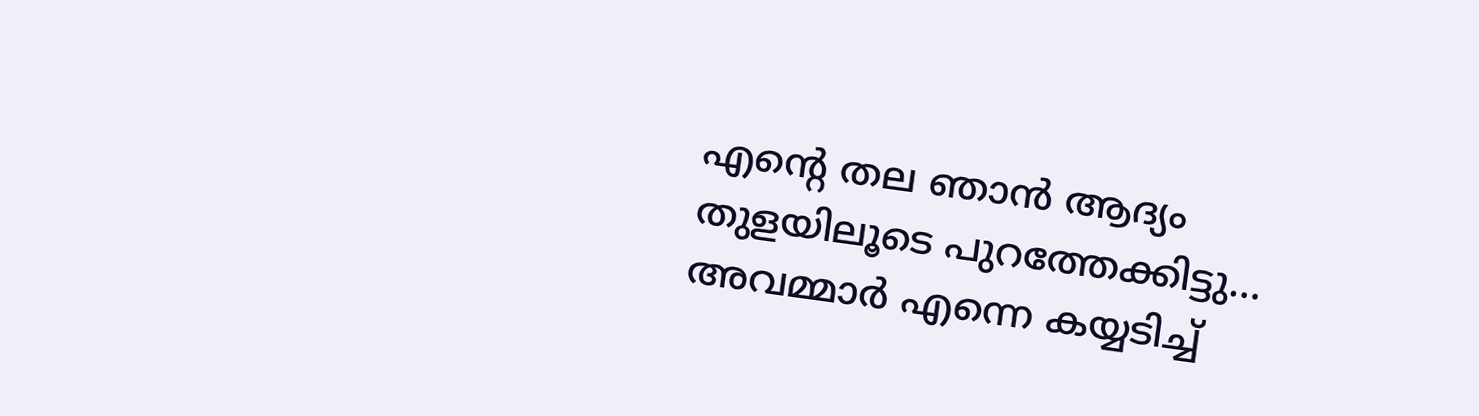എന്റെ തല ഞാന്‍ ആദ്യം തുളയിലൂടെ പുറത്തേക്കിട്ടു… അവമ്മാര്‍ എന്നെ കയ്യടിച്ച്‌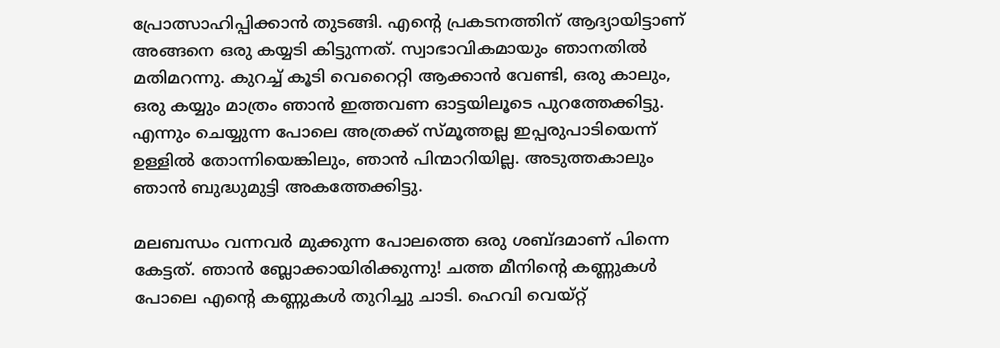പ്രോത്സാഹിപ്പിക്കാന്‍ തുടങ്ങി. എന്റെ പ്രകടനത്തിന്‌ ആദ്യായിട്ടാണ്‌ അങ്ങനെ ഒരു കയ്യടി കിട്ടുന്നത്‌. സ്വാഭാവികമായും ഞാനതില്‍ മതിമറന്നു. കുറച്ച്‌ കൂടി വെറൈറ്റി ആക്കാന്‍ വേണ്ടി, ഒരു കാലും, ഒരു കയ്യും മാത്രം ഞാന്‍ ഇത്തവണ ഓട്ടയിലൂടെ പുറത്തേക്കിട്ടു. എന്നും ചെയ്യുന്ന പോലെ അത്രക്ക്‌ സ്മൂത്തല്ല ഇപ്പരുപാടിയെന്ന് ഉള്ളില്‍ തോന്നിയെങ്കിലും, ഞാന്‍ പിന്മാറിയില്ല. അടുത്തകാലും ഞാന്‍ ബുദ്ധുമുട്ടി അകത്തേക്കിട്ടു.

മലബന്ധം വന്നവര്‍ മുക്കുന്ന പോലത്തെ ഒരു ശബ്ദമാണ്‌ പിന്നെ കേട്ടത്‌. ഞാന്‍ ബ്ലോക്കായിരിക്കുന്നു! ചത്ത മീനിന്റെ കണ്ണുകള്‍ പോലെ എന്റെ കണ്ണുകള്‍ തുറിച്ചു ചാടി. ഹെവി വെയ്റ്റ്‌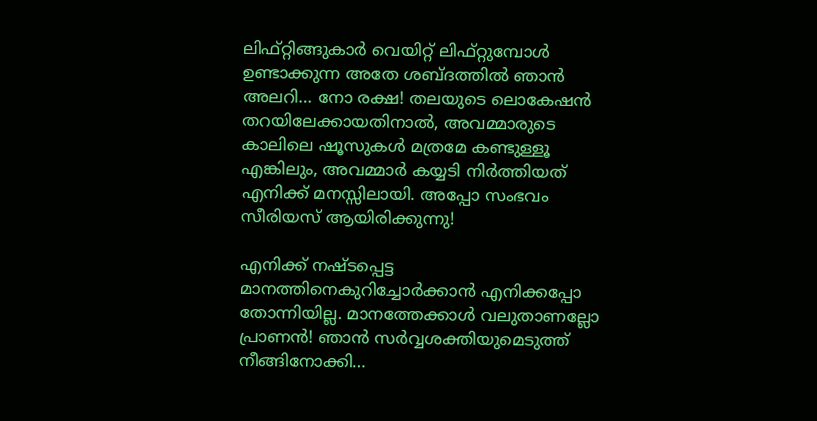ലിഫ്റ്റിങ്ങുകാര്‍ വെയിറ്റ്‌ ലിഫ്റ്റുമ്പോള്‍ ഉണ്ടാക്കുന്ന അതേ ശബ്ദത്തില്‍ ഞാന്‍ അലറി… നോ രക്ഷ! തലയുടെ ലൊകേഷന്‍ തറയിലേക്കായതിനാല്‍, അവമ്മാരുടെ കാലിലെ ഷൂസുകള്‍ മത്രമേ കണ്ടുള്ളൂ എങ്കിലും, അവമ്മാര്‍ കയ്യടി നിര്‍ത്തിയത്‌ എനിക്ക്‌ മനസ്സിലായി. അപ്പോ സംഭവം സീരിയസ്‌ ആയിരിക്കുന്നു!

എനിക്ക്‌ നഷ്ടപ്പെട്ട മാനത്തിനെകുറിച്ചോര്‍ക്കാന്‍ എനിക്കപ്പോ തോന്നിയില്ല. മാനത്തേക്കാള്‍ വലുതാണല്ലോ പ്രാണന്‍! ഞാന്‍ സര്‍വ്വശക്തിയുമെടുത്ത്‌ നീങ്ങിനോക്കി…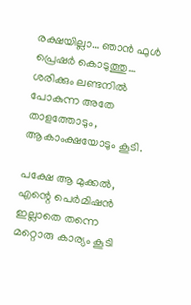രക്ഷയില്ലാ… ഞാന്‍ ഫുള്‍ പ്രെഷര്‍ കൊടുത്തു… ശരിക്കും ലണ്ടനില്‍ പോകുന്ന അതേ താളത്തോടും, ആകാംക്ഷയോടും കൂടി.

പക്ഷേ ആ മുക്കല്‍, എന്റെ പെര്‍മിഷന്‍ ഇല്ലാതെ തന്നെ മറ്റൊരു കാര്യം കൂടി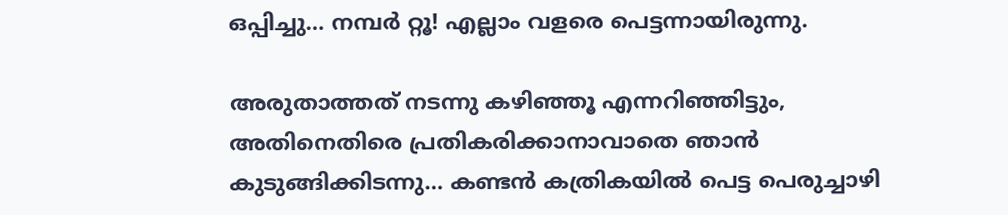ഒപ്പിച്ചു… നമ്പര്‍ റ്റൂ! എല്ലാം വളരെ പെട്ടന്നായിരുന്നു.

അരുതാത്തത്‌ നടന്നു കഴിഞ്ഞൂ എന്നറിഞ്ഞിട്ടും, അതിനെതിരെ പ്രതികരിക്കാനാവാതെ ഞാന്‍ കുടുങ്ങിക്കിടന്നു… കണ്ടന്‍ കത്രികയില്‍ പെട്ട പെരുച്ചാഴി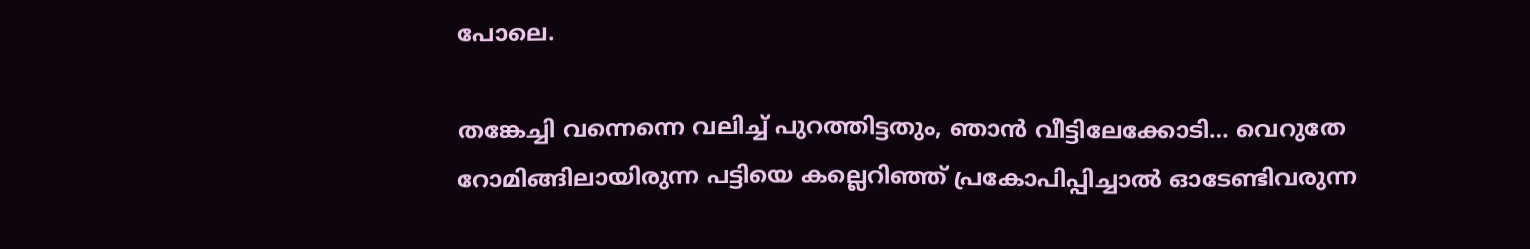പോലെ.

തങ്കേച്ചി വന്നെന്നെ വലിച്ച്‌ പുറത്തിട്ടതും, ഞാന്‍ വീട്ടിലേക്കോടി… വെറുതേ റോമിങ്ങിലായിരുന്ന പട്ടിയെ കല്ലെറിഞ്ഞ്‌ പ്രകോപിപ്പിച്ചാല്‍ ഓടേണ്ടിവരുന്ന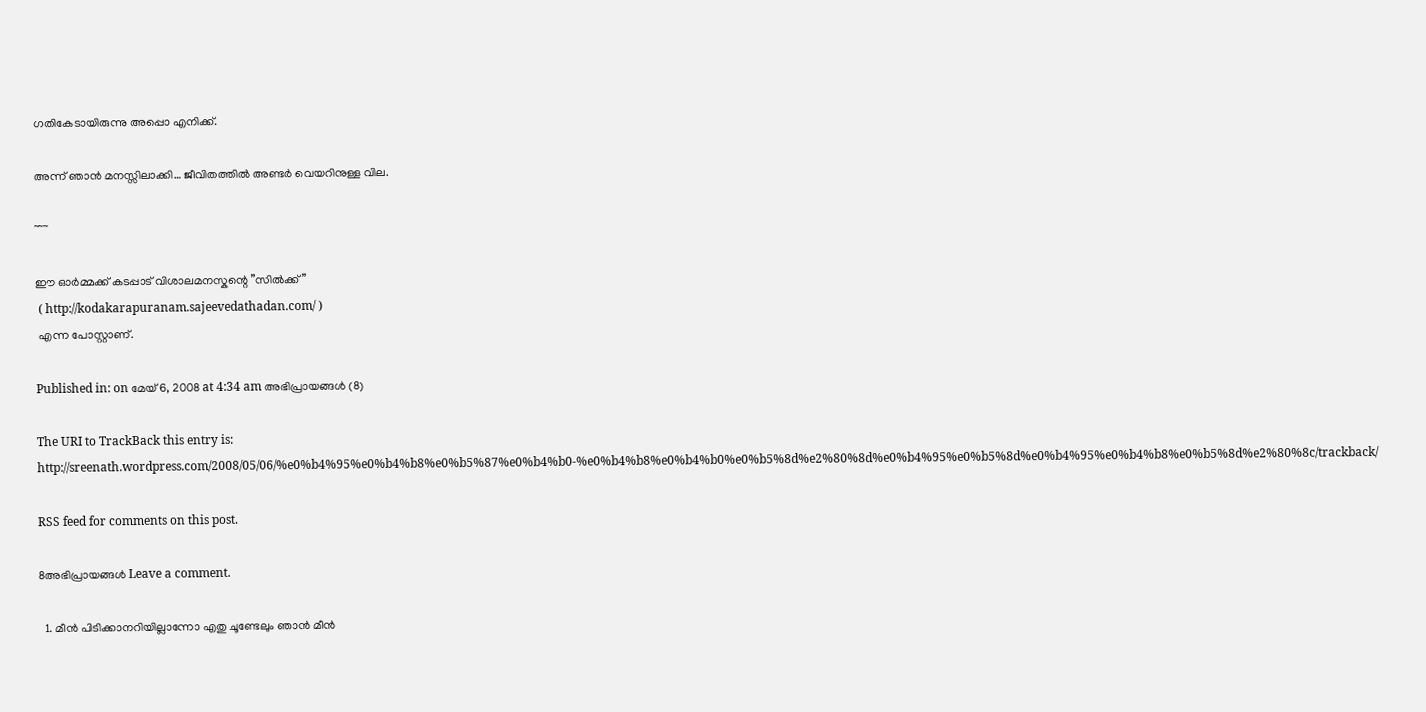ഗതികേടായിരുന്നു അപ്പൊ എനിക്ക്‌.

അന്ന് ഞാന്‍ മനസ്സിലാക്കി… ജീവിതത്തില്‍ അണ്ടര്‍ വെയറിനുള്ള വില.

~~~

ഈ ഓര്‍മ്മക്ക്‌ കടപ്പാട്‌ വിശാലമനസ്കന്റെ ”സില്‍ക്ക്‌”
 ( http://kodakarapuranam.sajeevedathadan.com/ )
 എന്ന പോസ്റ്റാണ്‌.

Published in: on മേയ് 6, 2008 at 4:34 am അഭിപ്രായങ്ങള്‍ (8)

The URI to TrackBack this entry is: http://sreenath.wordpress.com/2008/05/06/%e0%b4%95%e0%b4%b8%e0%b5%87%e0%b4%b0-%e0%b4%b8%e0%b4%b0%e0%b5%8d%e2%80%8d%e0%b4%95%e0%b5%8d%e0%b4%95%e0%b4%b8%e0%b5%8d%e2%80%8c/trackback/

RSS feed for comments on this post.

8അഭിപ്രായങ്ങള്‍ Leave a comment.

  1. മീന്‍ പിടിക്കാനറിയില്ലാന്നോ എതു ചൂണ്ടേലും ഞാന്‍ മീന്‍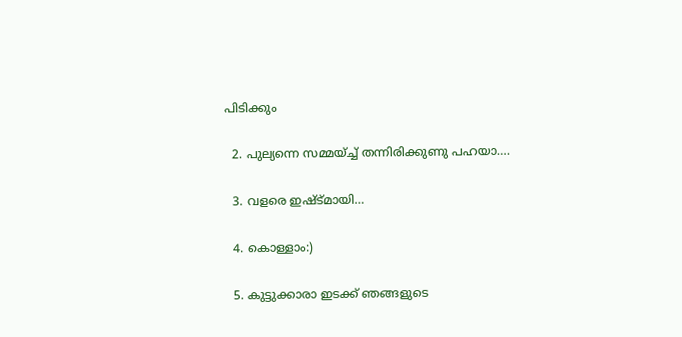പിടിക്കും

  2. പുല്യന്നെ സമ്മയ്ച്ച് തന്നിരിക്കുണു പഹയാ….

  3. വളരെ ഇഷ്ട്മായി…

  4. കൊള്ളാം:)

  5. കുട്ടുക്കാരാ ഇടക്ക് ഞങ്ങളുടെ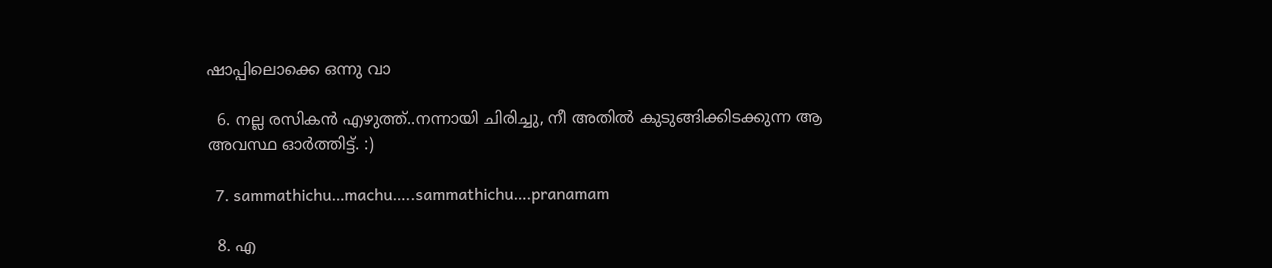ഷാപ്പിലൊക്കെ ഒന്നു വാ

  6. നല്ല രസികന്‍ എഴുത്ത്..നന്നായി ചിരിച്ചു, നീ അതില്‍ കുടുങ്ങിക്കിടക്കുന്ന ആ അവസ്ഥ ഓര്‍ത്തിട്ട്. :)

  7. sammathichu…machu…..sammathichu….pranamam

  8. എ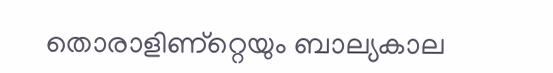തൊരാളിണ്റ്റെയും ബാല്യകാല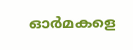ഓര്‍മകളെ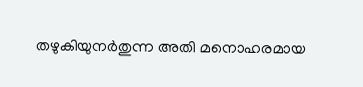തഴുകിയുനര്‍തുന്ന അതി മനൊഹരമായ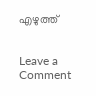എഴുത്ത്‌


Leave a Comment